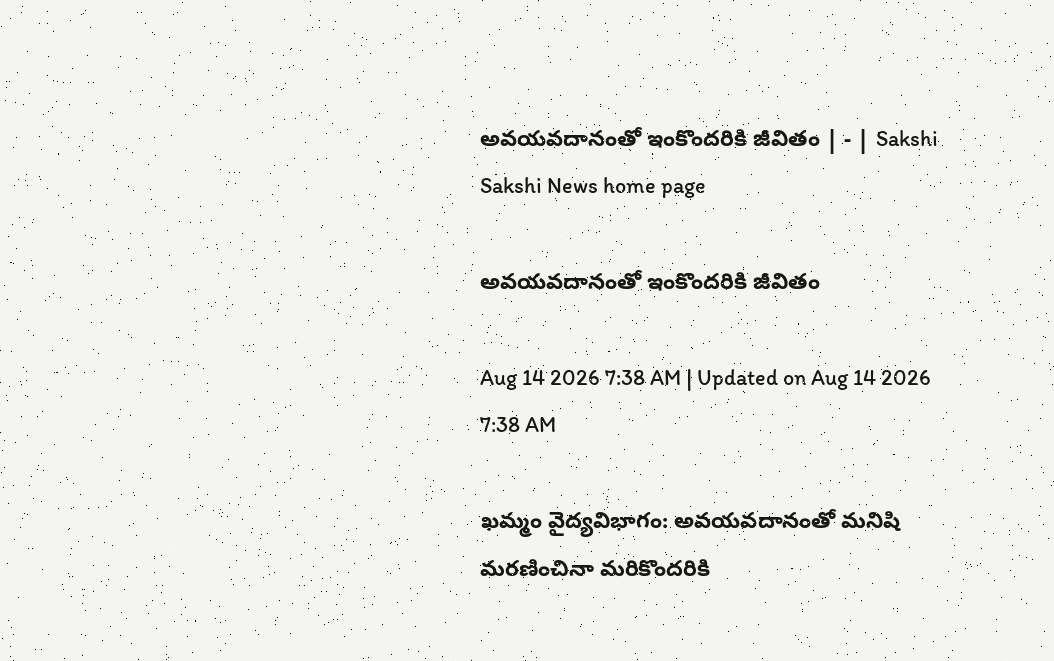అవయవదానంతో ఇంకొందరికి జీవితం | - | Sakshi
Sakshi News home page

అవయవదానంతో ఇంకొందరికి జీవితం

Aug 14 2026 7:38 AM | Updated on Aug 14 2026 7:38 AM

ఖమ్మం వైద్యవిభాగం: అవయవదానంతో మనిషి మరణించినా మరికొందరికి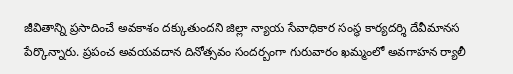జీవితాన్ని ప్రసాదించే అవకాశం దక్కుతుందని జిల్లా న్యాయ సేవాధికార సంస్థ కార్యదర్శి దేవీమానస పేర్కొన్నారు. ప్రపంచ అవయవదాన దినోత్సవం సందర్బంగా గురువారం ఖమ్మంలో అవగాహన ర్యాలీ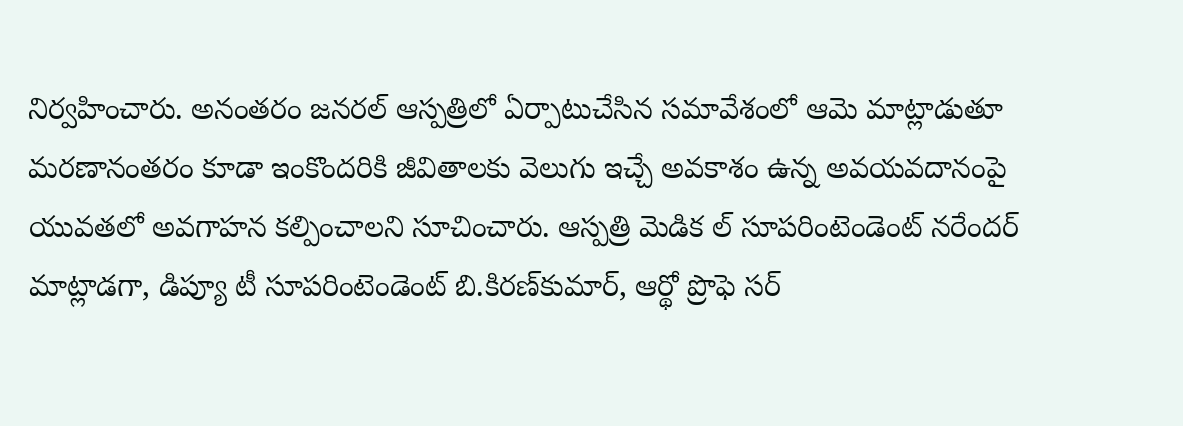నిర్వహించారు. అనంతరం జనరల్‌ ఆస్పత్రిలో ఏర్పాటుచేసిన సమావేశంలో ఆమె మాట్లాడుతూ మరణానంతరం కూడా ఇంకొందరికి జీవితాలకు వెలుగు ఇచ్చే అవకాశం ఉన్న అవయవదానంపై యువతలో అవగాహన కల్పించాలని సూచించారు. ఆస్పత్రి మెడిక ల్‌ సూపరింటెండెంట్‌ నరేందర్‌ మాట్లాడగా, డిప్యూ టీ సూపరింటెండెంట్‌ బి.కిరణ్‌కుమార్‌, ఆర్థో ప్రొఫె సర్‌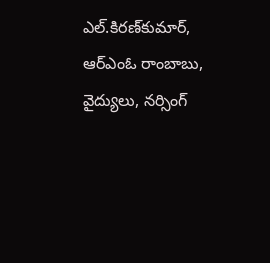ఎల్‌.కిరణ్‌కుమార్‌, ఆర్‌ఎంఓ రాంబాబు, వైద్యులు, నర్సింగ్‌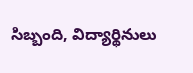సిబ్బంది, విద్యార్థినులు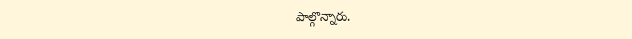పాల్గొన్నారు.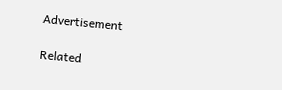Advertisement

Related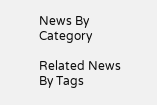News By Category

Related News By Tags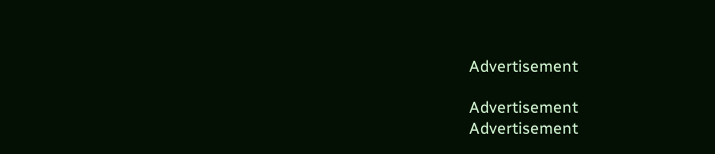Advertisement

Advertisement
Advertisement